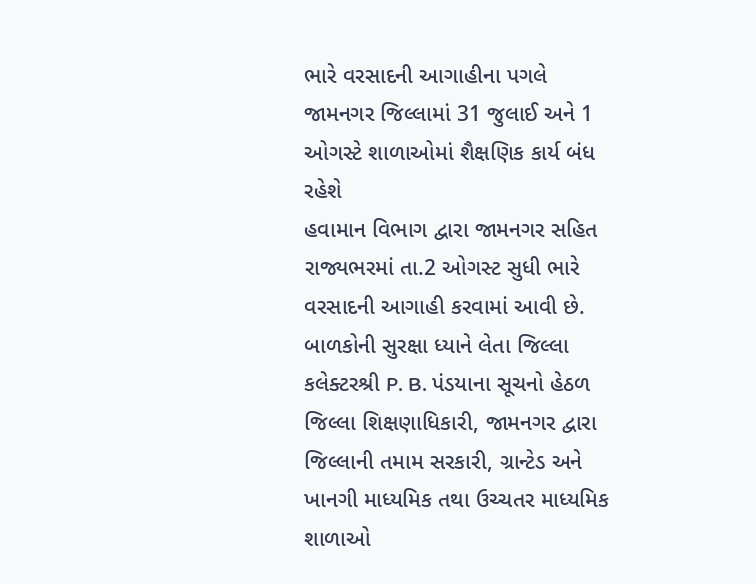ભારે વરસાદની આગાહીના પગલે જામનગર જિલ્લામાં 31 જુલાઈ અને 1 ઓગસ્ટે શાળાઓમાં શૈક્ષણિક કાર્ય બંધ રહેશે
હવામાન વિભાગ દ્વારા જામનગર સહિત રાજ્યભરમાં તા.2 ઓગસ્ટ સુધી ભારે વરસાદની આગાહી કરવામાં આવી છે.
બાળકોની સુરક્ષા ધ્યાને લેતા જિલ્લા કલેક્ટરશ્રી P. B. પંડયાના સૂચનો હેઠળ જિલ્લા શિક્ષણાધિકારી, જામનગર દ્વારા જિલ્લાની તમામ સરકારી, ગ્રાન્ટેડ અને ખાનગી માધ્યમિક તથા ઉચ્ચતર માધ્યમિક શાળાઓ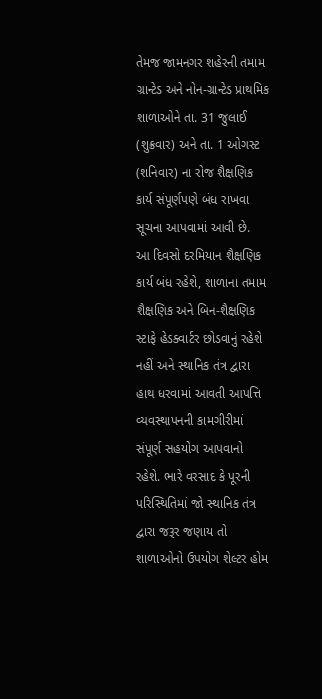તેમજ જામનગર શહેરની તમામ ગ્રાન્ટેડ અને નોન-ગ્રાન્ટેડ પ્રાથમિક શાળાઓને તા. 31 જુલાઈ (શુક્રવાર) અને તા. 1 ઓગસ્ટ (શનિવાર) ના રોજ શૈક્ષણિક કાર્ય સંપૂર્ણપણે બંધ રાખવા સૂચના આપવામાં આવી છે.
આ દિવસો દરમિયાન શૈક્ષણિક કાર્ય બંધ રહેશે, શાળાના તમામ શૈક્ષણિક અને બિન-શૈક્ષણિક સ્ટાફે હેડક્વાર્ટર છોડવાનું રહેશે નહીં અને સ્થાનિક તંત્ર દ્વારા હાથ ધરવામાં આવતી આપત્તિ વ્યવસ્થાપનની કામગીરીમાં સંપૂર્ણ સહયોગ આપવાનો રહેશે. ભારે વરસાદ કે પૂરની પરિસ્થિતિમાં જો સ્થાનિક તંત્ર દ્વારા જરૂર જણાય તો શાળાઓનો ઉપયોગ શેલ્ટર હોમ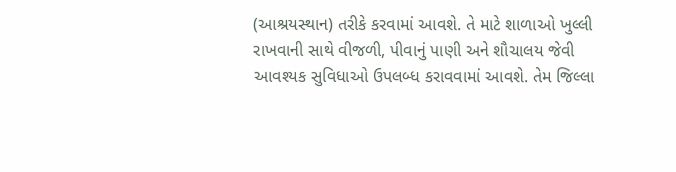(આશ્રયસ્થાન) તરીકે કરવામાં આવશે. તે માટે શાળાઓ ખુલ્લી રાખવાની સાથે વીજળી, પીવાનું પાણી અને શૌચાલય જેવી આવશ્યક સુવિધાઓ ઉપલબ્ધ કરાવવામાં આવશે. તેમ જિલ્લા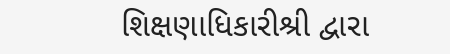શિક્ષણાધિકારીશ્રી દ્વારા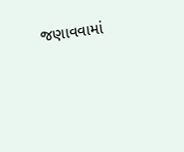જણાવવામાં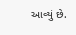આવ્યું છે.